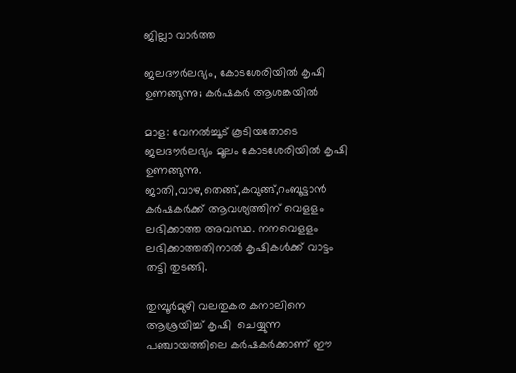ജില്ലാ വാർത്ത

ജലദൗർലഭ്യം, കോടശേരിയിൽ കൃഷി ഉണങ്ങുന്നു; കർഷകർ ആശങ്കയിൽ

മാള: വേനൽച്ചൂട് കൂടിയതോടെ ജലദൗർലഭ്യം മൂലം കോടശേരിയിൽ കൃഷി  ഉണങ്ങുന്നു. ജാതി,വാഴ,തെങ്ങ്,കവുങ്ങ്,റംബൂട്ടാൻ കർഷകർക്ക് ആവശ്യത്തിന് വെളളം ലഭിക്കാത്ത അവസ്ഥ. നനവെളളം ലഭിക്കാത്തതിനാൽ കൃഷികൾക്ക് വാട്ടം തട്ടി തുടങ്ങി.

തുമ്പൂർമുഴി വലതുകര കനാലിനെ ആശ്രയിച്ച് കൃഷി  ചെയ്യുന്ന പഞ്ചായത്തിലെ കർഷകർക്കാണ് ഈ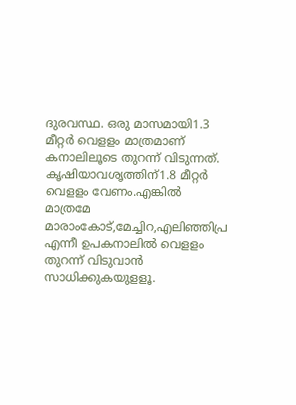ദുരവസ്ഥ. ഒരു മാസമായി1.3 മീറ്റർ വെളളം മാത്രമാണ് കനാലിലൂടെ തുറന്ന് വിടുന്നത്. കൃഷിയാവശൃത്തിന്1.8 മീറ്റർ വെളളം വേണം.എങ്കിൽ മാത്രമേ മാരാംകോട്,മേച്ചിറ,എലിഞ്ഞിപ്ര എന്നീ ഉപകനാലിൽ വെളളം തുറന്ന് വിടുവാൻ സാധിക്കുകയുളളൂ.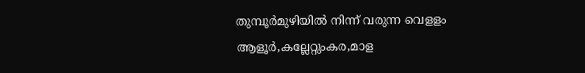തുമ്പൂർമുഴിയിൽ നിന്ന് വരുന്ന വെളളം ആളൂർ,കല്ലേറ്റുംകര,മാള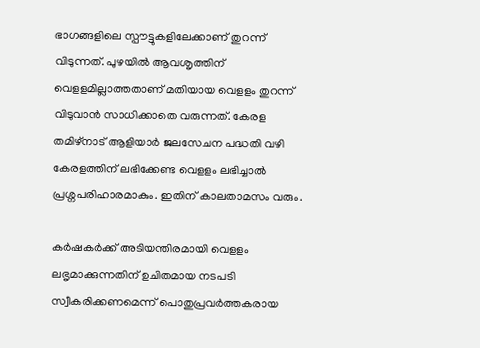ഭാഗങ്ങളിലെ സ്പൗട്ടുകളിലേക്കാണ് തുറന്ന് വിടുന്നത്. പുഴയിൽ ആവശൃത്തിന് വെളളമില്ലാത്തതാണ് മതിയായ വെളളം തുറന്ന് വിടുവാൻ സാധിക്കാതെ വരുന്നത്. കേരള തമിഴ്നാട് ആളിയാർ ജലസേചന പദ്ധതി വഴി കേരളത്തിന് ലഭിക്കേണ്ട വെളളം ലഭിച്ചാൽ പ്രശ്നപരിഹാരമാകും. ഇതിന് കാലതാമസം വരും.

കർഷകർക്ക് അടിയന്തിരമായി വെളളം ലഭൃമാക്കുന്നതിന് ഉചിതമായ നടപടി സ്വീകരിക്കണമെന്ന് പൊതുപ്രവർത്തകരായ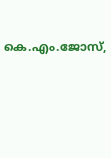കെ.എം.ജോസ്,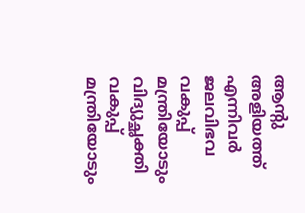ആന്റു അളിയത്ത് എന്നിവർ ജലവിഭവ വകുപ്പ് മന്ത്രിയോടും വിദ്യുച്ഛക്തി വകുപ്പ് മന്ത്രിയോടും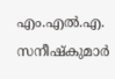എം.എൽ.എ. സനീഷ്കുമാർ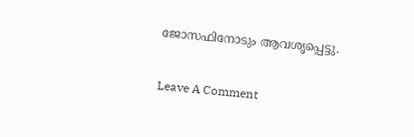ജോസഫിനോടും ആവശൃപ്പെട്ടു.

Leave A Comment